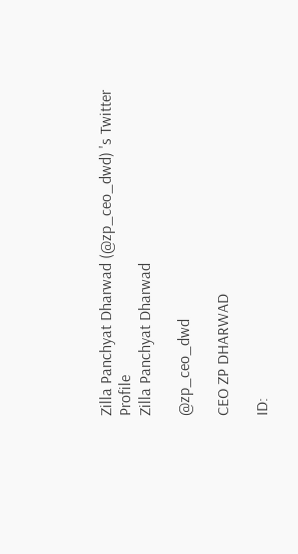Zilla Panchyat Dharwad (@zp_ceo_dwd) 's Twitter Profile
Zilla Panchyat Dharwad

@zp_ceo_dwd

CEO ZP DHARWAD

ID: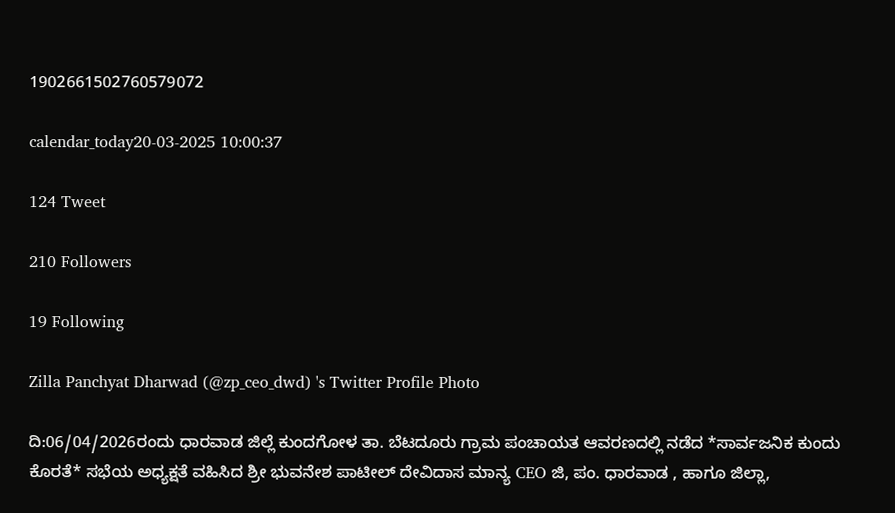1902661502760579072

calendar_today20-03-2025 10:00:37

124 Tweet

210 Followers

19 Following

Zilla Panchyat Dharwad (@zp_ceo_dwd) 's Twitter Profile Photo

ದಿ:06/04/2026ರಂದು ಧಾರವಾಡ ಜಿಲ್ಲೆ ಕುಂದಗೋಳ ತಾ. ಬೆಟದೂರು ಗ್ರಾಮ ಪಂಚಾಯತ ಆವರಣದಲ್ಲಿ ನಡೆದ *ಸಾರ್ವಜನಿಕ ಕುಂದು ಕೊರತೆ* ಸಭೆಯ ಅಧ್ಯಕ್ಷತೆ ವಹಿಸಿದ ಶ್ರೀ ಭುವನೇಶ ಪಾಟೀಲ್ ದೇವಿದಾಸ ಮಾನ್ಯ CEO ಜಿ, ಪಂ. ಧಾರವಾಡ , ಹಾಗೂ ಜಿಲ್ಲಾ,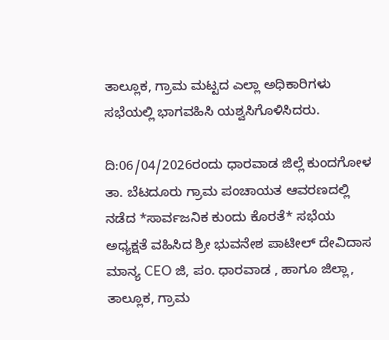ತಾಲ್ಲೂಕ, ಗ್ರಾಮ ಮಟ್ಟದ ಎಲ್ಲಾ ಅಧಿಕಾರಿಗಳು ಸಭೆಯಲ್ಲಿ ಭಾಗವಹಿಸಿ ಯಶ್ವಸಿಗೊಳಿಸಿದರು.

ದಿ:06/04/2026ರಂದು ಧಾರವಾಡ ಜಿಲ್ಲೆ ಕುಂದಗೋಳ ತಾ. ಬೆಟದೂರು ಗ್ರಾಮ ಪಂಚಾಯತ ಆವರಣದಲ್ಲಿ ನಡೆದ *ಸಾರ್ವಜನಿಕ ಕುಂದು ಕೊರತೆ* ಸಭೆಯ ಅಧ್ಯಕ್ಷತೆ ವಹಿಸಿದ ಶ್ರೀ ಭುವನೇಶ ಪಾಟೀಲ್ ದೇವಿದಾಸ ಮಾನ್ಯ CEO ಜಿ, ಪಂ. ಧಾರವಾಡ , ಹಾಗೂ ಜಿಲ್ಲಾ, ತಾಲ್ಲೂಕ, ಗ್ರಾಮ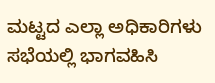ಮಟ್ಟದ ಎಲ್ಲಾ ಅಧಿಕಾರಿಗಳು ಸಭೆಯಲ್ಲಿ ಭಾಗವಹಿಸಿ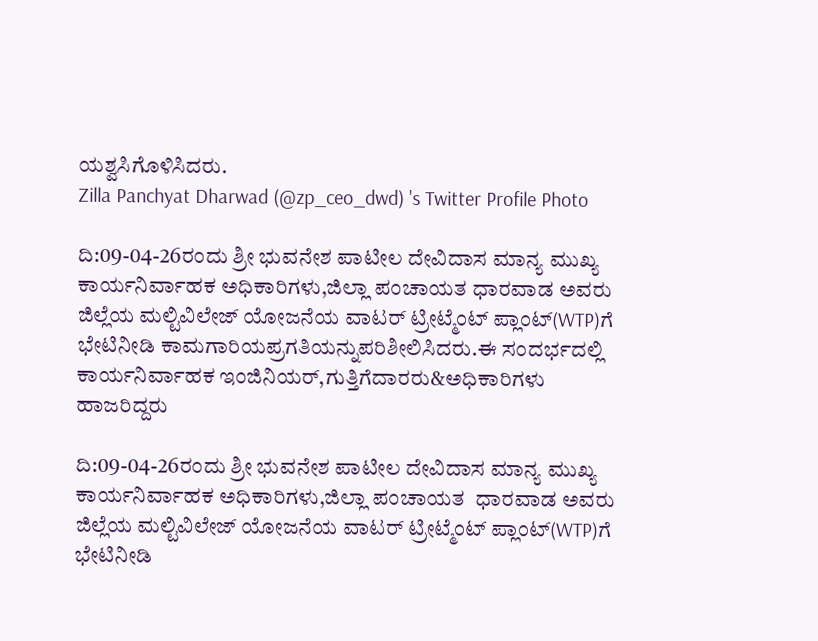ಯಶ್ವಸಿಗೊಳಿಸಿದರು.
Zilla Panchyat Dharwad (@zp_ceo_dwd) 's Twitter Profile Photo

ದಿ:09-04-26ರಂದು ಶ್ರೀ ಭುವನೇಶ ಪಾಟೀಲ ದೇವಿದಾಸ ಮಾನ್ಯ ಮುಖ್ಯ ಕಾರ್ಯನಿರ್ವಾಹಕ ಅಧಿಕಾರಿಗಳು,ಜಿಲ್ಲಾ ಪಂಚಾಯತ ಧಾರವಾಡ ಅವರು ಜಿಲ್ಲೆಯ ಮಲ್ಟಿವಿಲೇಜ್ ಯೋಜನೆಯ ವಾಟರ್ ಟ್ರೀಟ್ಮೆಂಟ್ ಪ್ಲಾಂಟ್(WTP)ಗೆ ಭೇಟಿನೀಡಿ ಕಾಮಗಾರಿಯಪ್ರಗತಿಯನ್ನುಪರಿಶೀಲಿಸಿದರು.ಈ ಸಂದರ್ಭದಲ್ಲಿ ಕಾರ್ಯನಿರ್ವಾಹಕ ಇಂಜಿನಿಯರ್,ಗುತ್ತಿಗೆದಾರರು&ಅಧಿಕಾರಿಗಳು ಹಾಜರಿದ್ದರು

ದಿ:09-04-26ರಂದು ಶ್ರೀ ಭುವನೇಶ ಪಾಟೀಲ ದೇವಿದಾಸ ಮಾನ್ಯ ಮುಖ್ಯ ಕಾರ್ಯನಿರ್ವಾಹಕ ಅಧಿಕಾರಿಗಳು,ಜಿಲ್ಲಾ ಪಂಚಾಯತ  ಧಾರವಾಡ ಅವರು ಜಿಲ್ಲೆಯ ಮಲ್ಟಿವಿಲೇಜ್ ಯೋಜನೆಯ ವಾಟರ್ ಟ್ರೀಟ್ಮೆಂಟ್ ಪ್ಲಾಂಟ್(WTP)ಗೆ ಭೇಟಿನೀಡಿ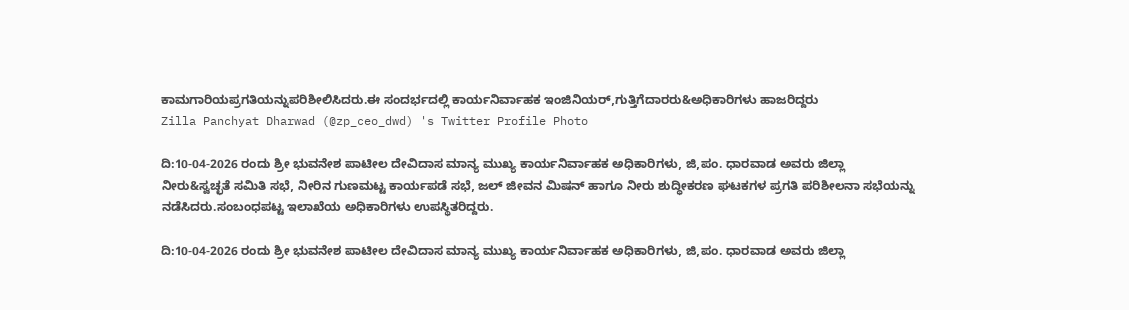ಕಾಮಗಾರಿಯಪ್ರಗತಿಯನ್ನುಪರಿಶೀಲಿಸಿದರು.ಈ ಸಂದರ್ಭದಲ್ಲಿ ಕಾರ್ಯನಿರ್ವಾಹಕ ಇಂಜಿನಿಯರ್,ಗುತ್ತಿಗೆದಾರರು&ಅಧಿಕಾರಿಗಳು ಹಾಜರಿದ್ದರು
Zilla Panchyat Dharwad (@zp_ceo_dwd) 's Twitter Profile Photo

ದಿ:10-04-2026 ರಂದು ಶ್ರೀ ಭುವನೇಶ ಪಾಟೀಲ ದೇವಿದಾಸ ಮಾನ್ಯ ಮುಖ್ಯ ಕಾರ್ಯನಿರ್ವಾಹಕ ಅಧಿಕಾರಿಗಳು, ಜಿ,ಪಂ. ಧಾರವಾಡ ಅವರು ಜಿಲ್ಲಾ ನೀರು&ಸ್ವಚ್ಛತೆ ಸಮಿತಿ ಸಭೆ, ನೀರಿನ ಗುಣಮಟ್ಟ ಕಾರ್ಯಪಡೆ ಸಭೆ, ಜಲ್ ಜೀವನ ಮಿಷನ್ ಹಾಗೂ ನೀರು ಶುದ್ಧೀಕರಣ ಘಟಕಗಳ ಪ್ರಗತಿ ಪರಿಶೀಲನಾ ಸಭೆಯನ್ನು ನಡೆಸಿದರು.ಸಂಬಂಧಪಟ್ಟ ಇಲಾಖೆಯ ಅಧಿಕಾರಿಗಳು ಉಪಸ್ಥಿತರಿದ್ದರು.

ದಿ:10-04-2026 ರಂದು ಶ್ರೀ ಭುವನೇಶ ಪಾಟೀಲ ದೇವಿದಾಸ ಮಾನ್ಯ ಮುಖ್ಯ ಕಾರ್ಯನಿರ್ವಾಹಕ ಅಧಿಕಾರಿಗಳು, ಜಿ,ಪಂ. ಧಾರವಾಡ ಅವರು ಜಿಲ್ಲಾ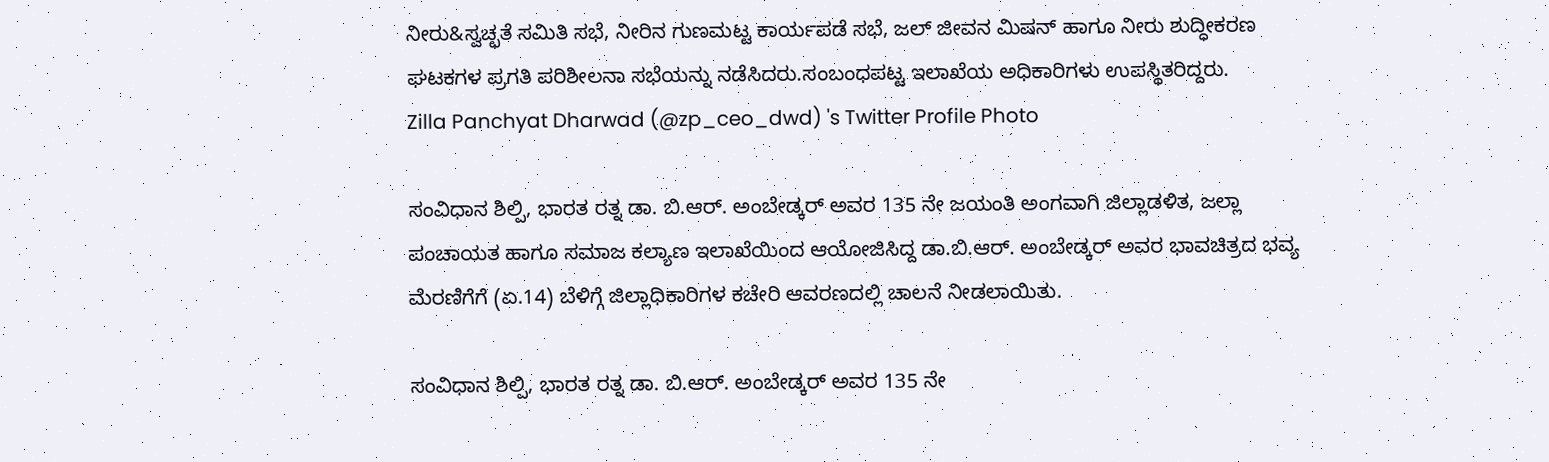ನೀರು&ಸ್ವಚ್ಛತೆ ಸಮಿತಿ ಸಭೆ, ನೀರಿನ ಗುಣಮಟ್ಟ ಕಾರ್ಯಪಡೆ ಸಭೆ, ಜಲ್ ಜೀವನ ಮಿಷನ್ ಹಾಗೂ ನೀರು ಶುದ್ಧೀಕರಣ ಘಟಕಗಳ ಪ್ರಗತಿ ಪರಿಶೀಲನಾ ಸಭೆಯನ್ನು ನಡೆಸಿದರು.ಸಂಬಂಧಪಟ್ಟ ಇಲಾಖೆಯ ಅಧಿಕಾರಿಗಳು ಉಪಸ್ಥಿತರಿದ್ದರು.
Zilla Panchyat Dharwad (@zp_ceo_dwd) 's Twitter Profile Photo

ಸಂವಿಧಾನ ಶಿಲ್ಪಿ, ಭಾರತ ರತ್ನ ಡಾ. ಬಿ.ಆರ್. ಅಂಬೇಡ್ಕರ್ ಅವರ 135 ನೇ ಜಯಂತಿ ಅಂಗವಾಗಿ ಜಿಲ್ಲಾಡಳಿತ, ಜಲ್ಲಾ ಪಂಚಾಯತ ಹಾಗೂ ಸಮಾಜ ಕಲ್ಯಾಣ ಇಲಾಖೆಯಿಂದ ಆಯೋಜಿಸಿದ್ದ ಡಾ.ಬಿ.ಆರ್. ಅಂಬೇಡ್ಕರ್ ಅವರ ಭಾವಚಿತ್ರದ ಭವ್ಯ ಮೆರಣಿಗೆಗೆ (ಏ.14) ಬೆಳಿಗ್ಗೆ ಜಿಲ್ಲಾಧಿಕಾರಿಗಳ ಕಚೇರಿ ಆವರಣದಲ್ಲಿ ಚಾಲನೆ ನೀಡಲಾಯಿತು.

ಸಂವಿಧಾನ ಶಿಲ್ಪಿ, ಭಾರತ ರತ್ನ ಡಾ. ಬಿ.ಆರ್. ಅಂಬೇಡ್ಕರ್ ಅವರ 135 ನೇ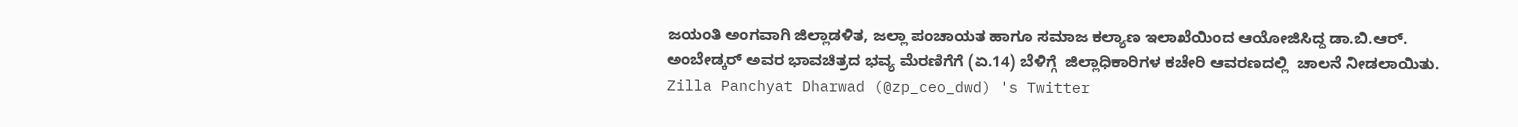ಜಯಂತಿ ಅಂಗವಾಗಿ ಜಿಲ್ಲಾಡಳಿತ, ಜಲ್ಲಾ ಪಂಚಾಯತ ಹಾಗೂ ಸಮಾಜ ಕಲ್ಯಾಣ ಇಲಾಖೆಯಿಂದ ಆಯೋಜಿಸಿದ್ದ ಡಾ.ಬಿ.ಆರ್. ಅಂಬೇಡ್ಕರ್ ಅವರ ಭಾವಚಿತ್ರದ ಭವ್ಯ ಮೆರಣಿಗೆಗೆ (ಏ.14) ಬೆಳಿಗ್ಗೆ  ಜಿಲ್ಲಾಧಿಕಾರಿಗಳ ಕಚೇರಿ ಆವರಣದಲ್ಲಿ  ಚಾಲನೆ ನೀಡಲಾಯಿತು.
Zilla Panchyat Dharwad (@zp_ceo_dwd) 's Twitter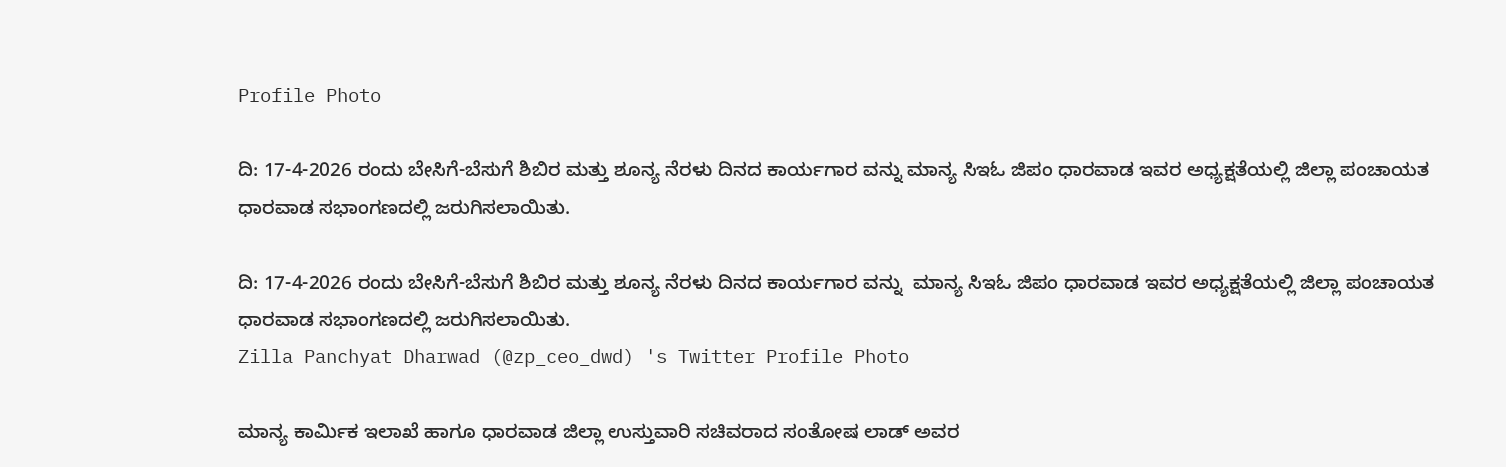Profile Photo

ದಿ: 17-4-2026 ರಂದು ಬೇಸಿಗೆ-ಬೆಸುಗೆ ಶಿಬಿರ ಮತ್ತು ಶೂನ್ಯ ನೆರಳು ದಿನದ ಕಾರ್ಯಗಾರ ವನ್ನು ಮಾನ್ಯ ಸಿಇಓ ಜಿಪಂ ಧಾರವಾಡ ಇವರ ಅಧ್ಯಕ್ಷತೆಯಲ್ಲಿ ಜಿಲ್ಲಾ ಪಂಚಾಯತ ಧಾರವಾಡ ಸಭಾಂಗಣದಲ್ಲಿ ಜರುಗಿಸಲಾಯಿತು.

ದಿ: 17-4-2026 ರಂದು ಬೇಸಿಗೆ-ಬೆಸುಗೆ ಶಿಬಿರ ಮತ್ತು ಶೂನ್ಯ ನೆರಳು ದಿನದ ಕಾರ್ಯಗಾರ ವನ್ನು  ಮಾನ್ಯ ಸಿಇಓ ಜಿಪಂ ಧಾರವಾಡ ಇವರ ಅಧ್ಯಕ್ಷತೆಯಲ್ಲಿ ಜಿಲ್ಲಾ ಪಂಚಾಯತ ಧಾರವಾಡ ಸಭಾಂಗಣದಲ್ಲಿ ಜರುಗಿಸಲಾಯಿತು.
Zilla Panchyat Dharwad (@zp_ceo_dwd) 's Twitter Profile Photo

ಮಾನ್ಯ ಕಾರ್ಮಿಕ ಇಲಾಖೆ ಹಾಗೂ ಧಾರವಾಡ ಜಿಲ್ಲಾ ಉಸ್ತುವಾರಿ ಸಚಿವರಾದ ಸಂತೋಷ ಲಾಡ್ ಅವರ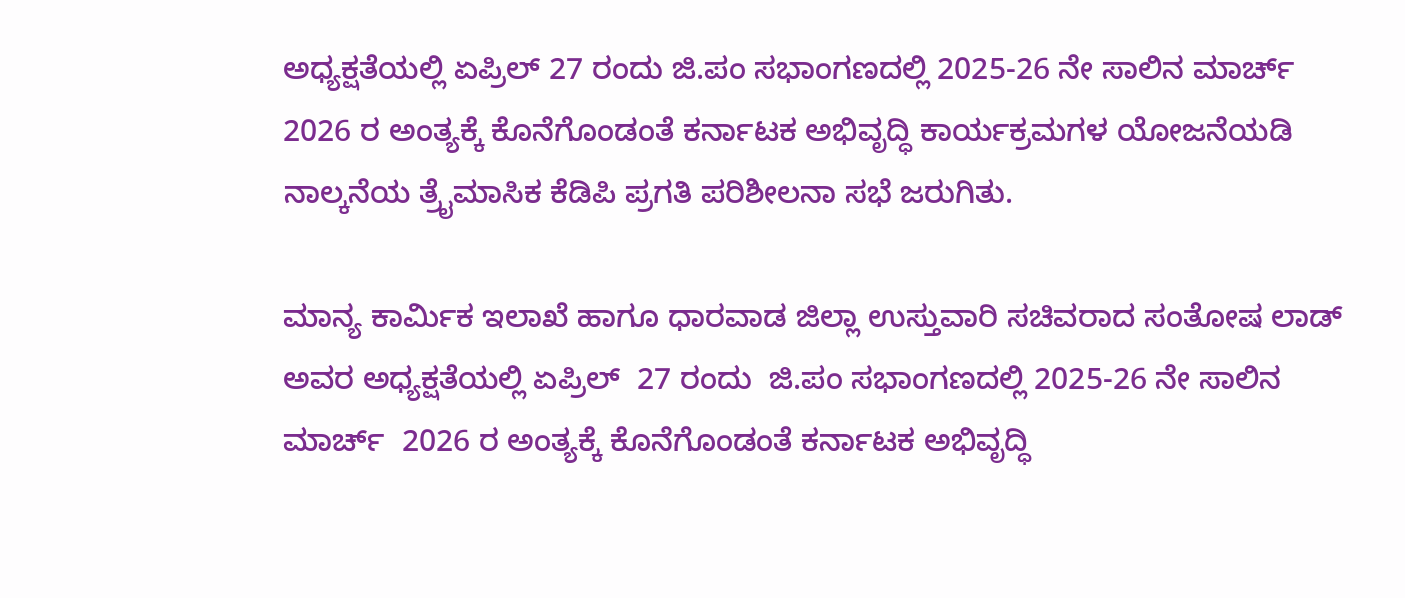ಅಧ್ಯಕ್ಷತೆಯಲ್ಲಿ ಏಪ್ರಿಲ್ 27 ರಂದು ಜಿ.ಪಂ ಸಭಾಂಗಣದಲ್ಲಿ 2025-26 ನೇ ಸಾಲಿನ ಮಾರ್ಚ್ 2026 ರ ಅಂತ್ಯಕ್ಕೆ ಕೊನೆಗೊಂಡಂತೆ ಕರ್ನಾಟಕ ಅಭಿವೃದ್ಧಿ ಕಾರ್ಯಕ್ರಮಗಳ ಯೋಜನೆಯಡಿ ನಾಲ್ಕನೆಯ ತ್ರೈಮಾಸಿಕ ಕೆಡಿಪಿ ಪ್ರಗತಿ ಪರಿಶೀಲನಾ ಸಭೆ ಜರುಗಿತು.

ಮಾನ್ಯ ಕಾರ್ಮಿಕ ಇಲಾಖೆ ಹಾಗೂ ಧಾರವಾಡ ಜಿಲ್ಲಾ ಉಸ್ತುವಾರಿ ಸಚಿವರಾದ ಸಂತೋಷ ಲಾಡ್ ಅವರ ಅಧ್ಯಕ್ಷತೆಯಲ್ಲಿ ಏಪ್ರಿಲ್  27 ರಂದು  ಜಿ.ಪಂ ಸಭಾಂಗಣದಲ್ಲಿ 2025-26 ನೇ ಸಾಲಿನ ಮಾರ್ಚ್  2026 ರ ಅಂತ್ಯಕ್ಕೆ ಕೊನೆಗೊಂಡಂತೆ ಕರ್ನಾಟಕ ಅಭಿವೃದ್ಧಿ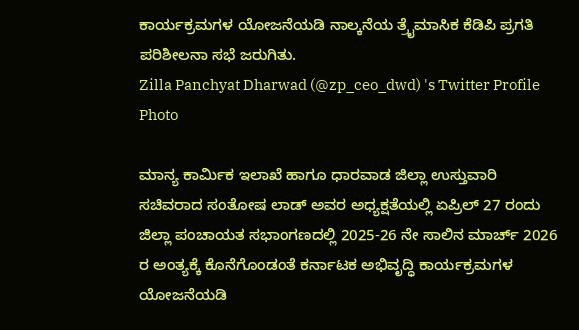ಕಾರ್ಯಕ್ರಮಗಳ ಯೋಜನೆಯಡಿ ನಾಲ್ಕನೆಯ ತ್ರೈಮಾಸಿಕ ಕೆಡಿಪಿ ಪ್ರಗತಿ ಪರಿಶೀಲನಾ ಸಭೆ ಜರುಗಿತು.
Zilla Panchyat Dharwad (@zp_ceo_dwd) 's Twitter Profile Photo

ಮಾನ್ಯ ಕಾರ್ಮಿಕ ಇಲಾಖೆ ಹಾಗೂ ಧಾರವಾಡ ಜಿಲ್ಲಾ ಉಸ್ತುವಾರಿ ಸಚಿವರಾದ ಸಂತೋಷ ಲಾಡ್ ಅವರ ಅಧ್ಯಕ್ಷತೆಯಲ್ಲಿ ಏಪ್ರಿಲ್ 27 ರಂದು ಜಿಲ್ಲಾ ಪಂಚಾಯತ ಸಭಾಂಗಣದಲ್ಲಿ 2025-26 ನೇ ಸಾಲಿನ ಮಾರ್ಚ್ 2026 ರ ಅಂತ್ಯಕ್ಕೆ ಕೊನೆಗೊಂಡಂತೆ ಕರ್ನಾಟಕ ಅಭಿವೃದ್ಧಿ ಕಾರ್ಯಕ್ರಮಗಳ ಯೋಜನೆಯಡಿ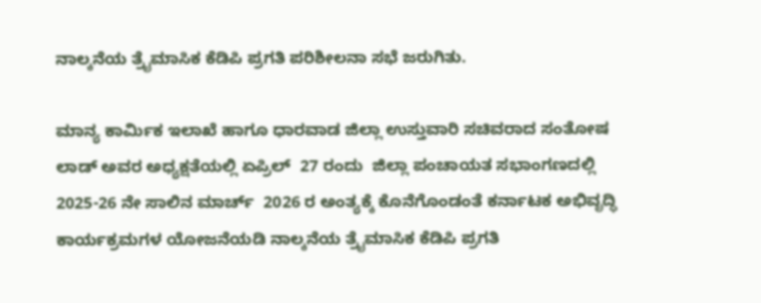ನಾಲ್ಕನೆಯ ತ್ರೈಮಾಸಿಕ ಕೆಡಿಪಿ ಪ್ರಗತಿ ಪರಿಶೀಲನಾ ಸಭೆ ಜರುಗಿತು.

ಮಾನ್ಯ ಕಾರ್ಮಿಕ ಇಲಾಖೆ ಹಾಗೂ ಧಾರವಾಡ ಜಿಲ್ಲಾ ಉಸ್ತುವಾರಿ ಸಚಿವರಾದ ಸಂತೋಷ ಲಾಡ್ ಅವರ ಅಧ್ಯಕ್ಷತೆಯಲ್ಲಿ ಏಪ್ರಿಲ್  27 ರಂದು  ಜಿಲ್ಲಾ ಪಂಚಾಯತ ಸಭಾಂಗಣದಲ್ಲಿ 2025-26 ನೇ ಸಾಲಿನ ಮಾರ್ಚ್  2026 ರ ಅಂತ್ಯಕ್ಕೆ ಕೊನೆಗೊಂಡಂತೆ ಕರ್ನಾಟಕ ಅಭಿವೃದ್ಧಿ ಕಾರ್ಯಕ್ರಮಗಳ ಯೋಜನೆಯಡಿ ನಾಲ್ಕನೆಯ ತ್ರೈಮಾಸಿಕ ಕೆಡಿಪಿ ಪ್ರಗತಿ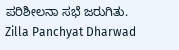ಪರಿಶೀಲನಾ ಸಭೆ ಜರುಗಿತು.
Zilla Panchyat Dharwad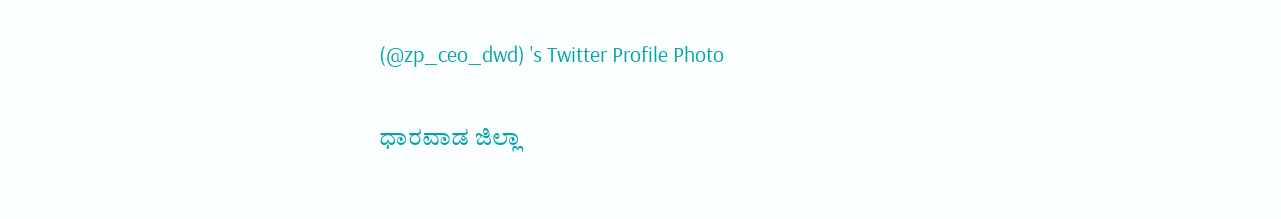(@zp_ceo_dwd) 's Twitter Profile Photo

ಧಾರವಾಡ ಜಿಲ್ಲಾ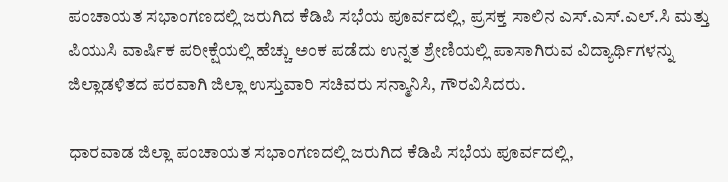ಪಂಚಾಯತ ಸಭಾಂಗಣದಲ್ಲಿ ಜರುಗಿದ ಕೆಡಿಪಿ ಸಭೆಯ ಪೂರ್ವದಲ್ಲಿ, ಪ್ರಸಕ್ತ ಸಾಲಿನ ಎಸ್.ಎಸ್.ಎಲ್.ಸಿ ಮತ್ತು ಪಿಯುಸಿ ವಾರ್ಷಿಕ ಪರೀಕ್ಷೆಯಲ್ಲಿ ಹೆಚ್ಚು ಅಂಕ ಪಡೆದು ಉನ್ನತ ಶ್ರೇಣಿಯಲ್ಲಿ ಪಾಸಾಗಿರುವ ವಿದ್ಯಾರ್ಥಿಗಳನ್ನು ಜಿಲ್ಲಾಡಳಿತದ ಪರವಾಗಿ ಜಿಲ್ಲಾ ಉಸ್ತುವಾರಿ ಸಚಿವರು ಸನ್ಮಾನಿಸಿ, ಗೌರವಿಸಿದರು.

ಧಾರವಾಡ ಜಿಲ್ಲಾ ಪಂಚಾಯತ ಸಭಾಂಗಣದಲ್ಲಿ ಜರುಗಿದ ಕೆಡಿಪಿ ಸಭೆಯ ಪೂರ್ವದಲ್ಲಿ,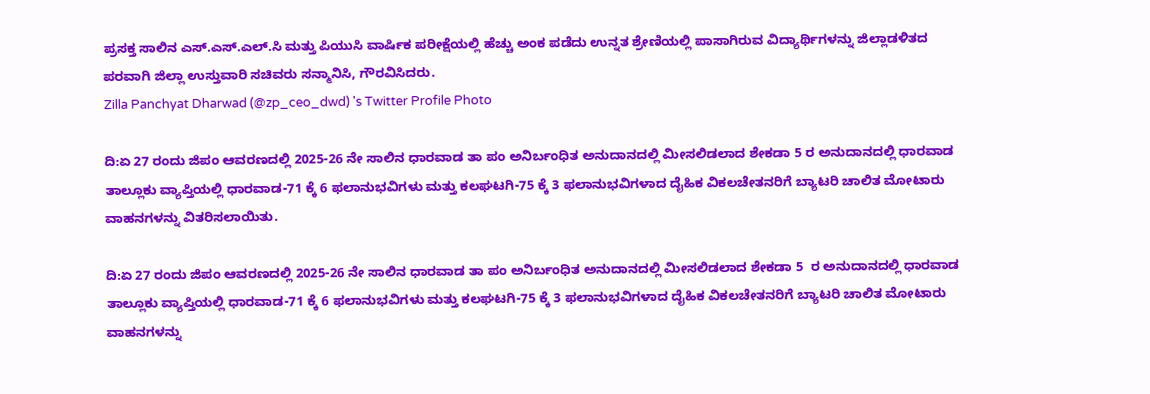ಪ್ರಸಕ್ತ ಸಾಲಿನ ಎಸ್.ಎಸ್.ಎಲ್.ಸಿ ಮತ್ತು ಪಿಯುಸಿ ವಾರ್ಷಿಕ ಪರೀಕ್ಷೆಯಲ್ಲಿ ಹೆಚ್ಚು ಅಂಕ ಪಡೆದು ಉನ್ನತ ಶ್ರೇಣಿಯಲ್ಲಿ ಪಾಸಾಗಿರುವ ವಿದ್ಯಾರ್ಥಿಗಳನ್ನು ಜಿಲ್ಲಾಡಳಿತದ ಪರವಾಗಿ ಜಿಲ್ಲಾ ಉಸ್ತುವಾರಿ ಸಚಿವರು ಸನ್ಮಾನಿಸಿ, ಗೌರವಿಸಿದರು.
Zilla Panchyat Dharwad (@zp_ceo_dwd) 's Twitter Profile Photo

ದಿ:ಏ 27 ರಂದು ಜಿಪಂ ಆವರಣದಲ್ಲಿ 2025-26 ನೇ ಸಾಲಿನ ಧಾರವಾಡ ತಾ ಪಂ ಅನಿರ್ಬಂಧಿತ ಅನುದಾನದಲ್ಲಿ ಮೀಸಲಿಡಲಾದ ಶೇಕಡಾ 5 ರ ಅನುದಾನದಲ್ಲಿ ಧಾರವಾಡ ತಾಲ್ಲೂಕು ವ್ಯಾಪ್ತಿಯಲ್ಲಿ ಧಾರವಾಡ-71 ಕ್ಕೆ 6 ಫಲಾನುಭವಿಗಳು ಮತ್ತು ಕಲಘಟಗಿ-75 ಕ್ಕೆ 3 ಫಲಾನುಭವಿಗಳಾದ ದೈಹಿಕ ವಿಕಲಚೇತನರಿಗೆ ಬ್ಯಾಟರಿ ಚಾಲಿತ ಮೋಟಾರು ವಾಹನಗಳನ್ನು ವಿತರಿಸಲಾಯಿತು.

ದಿ:ಏ 27 ರಂದು ಜಿಪಂ ಆವರಣದಲ್ಲಿ 2025-26 ನೇ ಸಾಲಿನ ಧಾರವಾಡ ತಾ ಪಂ ಅನಿರ್ಬಂಧಿತ ಅನುದಾನದಲ್ಲಿ ಮೀಸಲಿಡಲಾದ ಶೇಕಡಾ 5  ರ ಅನುದಾನದಲ್ಲಿ ಧಾರವಾಡ ತಾಲ್ಲೂಕು ವ್ಯಾಪ್ತಿಯಲ್ಲಿ ಧಾರವಾಡ-71 ಕ್ಕೆ 6 ಫಲಾನುಭವಿಗಳು ಮತ್ತು ಕಲಘಟಗಿ-75 ಕ್ಕೆ 3 ಫಲಾನುಭವಿಗಳಾದ ದೈಹಿಕ ವಿಕಲಚೇತನರಿಗೆ ಬ್ಯಾಟರಿ ಚಾಲಿತ ಮೋಟಾರು ವಾಹನಗಳನ್ನು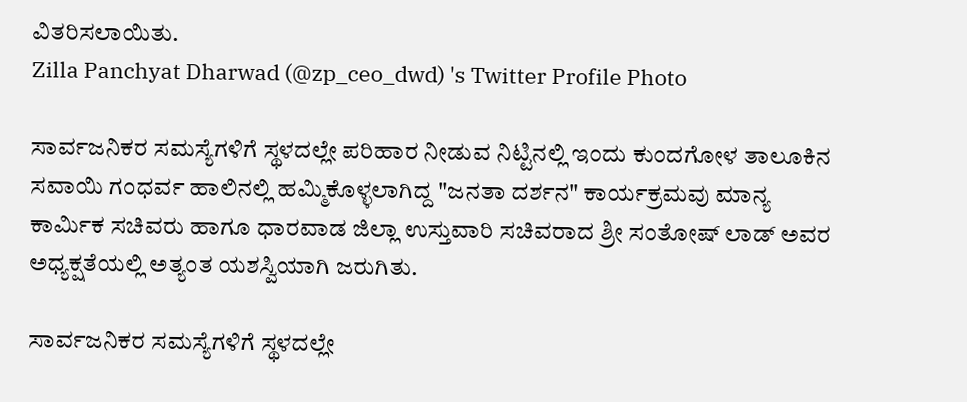ವಿತರಿಸಲಾಯಿತು.
Zilla Panchyat Dharwad (@zp_ceo_dwd) 's Twitter Profile Photo

ಸಾರ್ವಜನಿಕರ ಸಮಸ್ಯೆಗಳಿಗೆ ಸ್ಥಳದಲ್ಲೇ ಪರಿಹಾರ ನೀಡುವ ನಿಟ್ಟಿನಲ್ಲಿ ಇಂದು ಕುಂದಗೋಳ ತಾಲೂಕಿನ ಸವಾಯಿ ಗಂಧರ್ವ ಹಾಲಿನಲ್ಲಿ ಹಮ್ಮಿಕೊಳ್ಳಲಾಗಿದ್ದ "ಜನತಾ ದರ್ಶನ" ಕಾರ್ಯಕ್ರಮವು ಮಾನ್ಯ ಕಾರ್ಮಿಕ ಸಚಿವರು ಹಾಗೂ ಧಾರವಾಡ ಜಿಲ್ಲಾ ಉಸ್ತುವಾರಿ ಸಚಿವರಾದ ಶ್ರೀ ಸಂತೋಷ್ ಲಾಡ್ ಅವರ ಅಧ್ಯಕ್ಷತೆಯಲ್ಲಿ ಅತ್ಯಂತ ಯಶಸ್ವಿಯಾಗಿ ಜರುಗಿತು.

ಸಾರ್ವಜನಿಕರ ಸಮಸ್ಯೆಗಳಿಗೆ ಸ್ಥಳದಲ್ಲೇ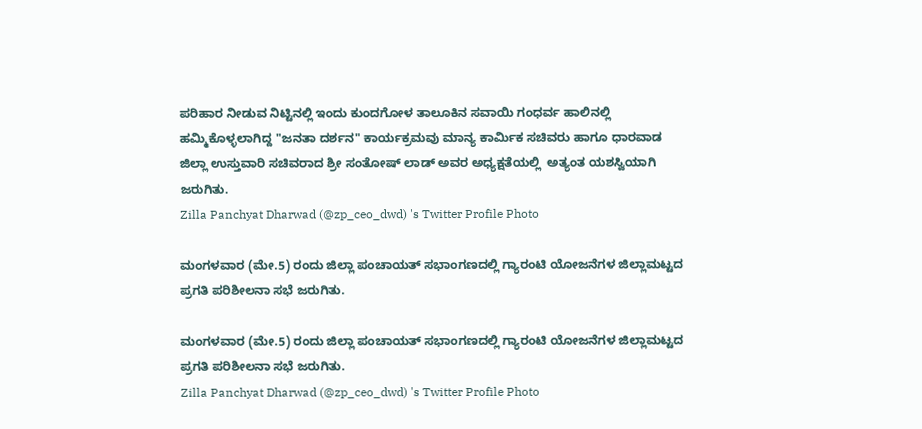ಪರಿಹಾರ ನೀಡುವ ನಿಟ್ಟಿನಲ್ಲಿ ಇಂದು ಕುಂದಗೋಳ ತಾಲೂಕಿನ ಸವಾಯಿ ಗಂಧರ್ವ ಹಾಲಿನಲ್ಲಿ ಹಮ್ಮಿಕೊಳ್ಳಲಾಗಿದ್ದ "ಜನತಾ ದರ್ಶನ" ಕಾರ್ಯಕ್ರಮವು ಮಾನ್ಯ ಕಾರ್ಮಿಕ ಸಚಿವರು ಹಾಗೂ ಧಾರವಾಡ ಜಿಲ್ಲಾ ಉಸ್ತುವಾರಿ ಸಚಿವರಾದ ಶ್ರೀ ಸಂತೋಷ್ ಲಾಡ್ ಅವರ ಅಧ್ಯಕ್ಷತೆಯಲ್ಲಿ  ಅತ್ಯಂತ ಯಶಸ್ವಿಯಾಗಿ ಜರುಗಿತು.
Zilla Panchyat Dharwad (@zp_ceo_dwd) 's Twitter Profile Photo

ಮಂಗಳವಾರ (ಮೇ.5) ರಂದು ಜಿಲ್ಲಾ ಪಂಚಾಯತ್ ಸಭಾಂಗಣದಲ್ಲಿ ಗ್ಯಾರಂಟಿ ಯೋಜನೆಗಳ ಜಿಲ್ಲಾಮಟ್ಟದ ಪ್ರಗತಿ ಪರಿಶೀಲನಾ ಸಭೆ ಜರುಗಿತು.

ಮಂಗಳವಾರ (ಮೇ.5) ರಂದು ಜಿಲ್ಲಾ ಪಂಚಾಯತ್ ಸಭಾಂಗಣದಲ್ಲಿ ಗ್ಯಾರಂಟಿ ಯೋಜನೆಗಳ ಜಿಲ್ಲಾಮಟ್ಟದ ಪ್ರಗತಿ ಪರಿಶೀಲನಾ ಸಭೆ ಜರುಗಿತು.
Zilla Panchyat Dharwad (@zp_ceo_dwd) 's Twitter Profile Photo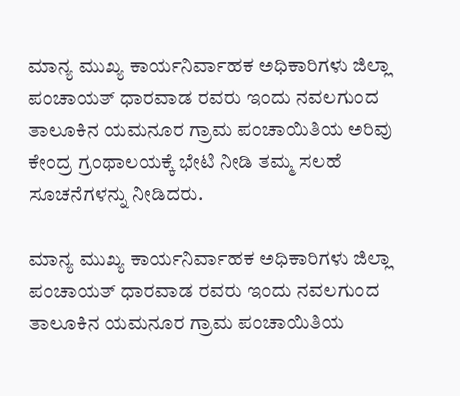ಮಾನ್ಯ ಮುಖ್ಯ ಕಾರ್ಯನಿರ್ವಾಹಕ ಅಧಿಕಾರಿಗಳು ಜಿಲ್ಲಾ ಪಂಚಾಯತ್ ಧಾರವಾಡ ರವರು ಇಂದು ನವಲಗುಂದ ತಾಲೂಕಿನ ಯಮನೂರ ಗ್ರಾಮ ಪಂಚಾಯಿತಿಯ ಅರಿವು ಕೇಂದ್ರ ಗ್ರಂಥಾಲಯಕ್ಕೆ ಭೇಟಿ ನೀಡಿ ತಮ್ಮ ಸಲಹೆ ಸೂಚನೆಗಳನ್ನು ನೀಡಿದರು.

ಮಾನ್ಯ ಮುಖ್ಯ ಕಾರ್ಯನಿರ್ವಾಹಕ ಅಧಿಕಾರಿಗಳು ಜಿಲ್ಲಾ ಪಂಚಾಯತ್ ಧಾರವಾಡ ರವರು ಇಂದು ನವಲಗುಂದ ತಾಲೂಕಿನ ಯಮನೂರ ಗ್ರಾಮ ಪಂಚಾಯಿತಿಯ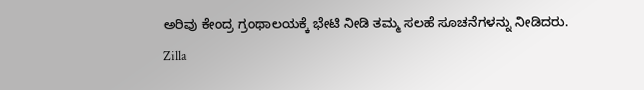ಅರಿವು ಕೇಂದ್ರ ಗ್ರಂಥಾಲಯಕ್ಕೆ ಭೇಟಿ ನೀಡಿ ತಮ್ಮ ಸಲಹೆ ಸೂಚನೆಗಳನ್ನು ನೀಡಿದರು.
Zilla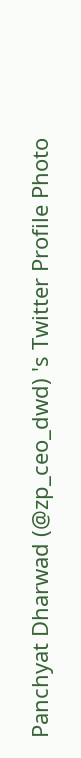Panchyat Dharwad (@zp_ceo_dwd) 's Twitter Profile Photo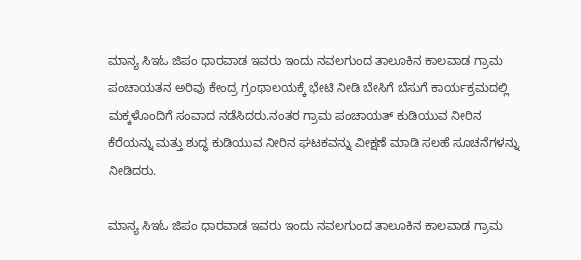ಮಾನ್ಯ ಸಿಇಓ ಜಿಪಂ ಧಾರವಾಡ ಇವರು ಇಂದು ನವಲಗುಂದ ತಾಲೂಕಿನ ಕಾಲವಾಡ ಗ್ರಾಮ ಪಂಚಾಯತನ ಅರಿವು ಕೇಂದ್ರ ಗ್ರಂಥಾಲಯಕ್ಕೆ ಭೇಟಿ ನೀಡಿ ಬೇಸಿಗೆ ಬೆಸುಗೆ ಕಾರ್ಯಕ್ರಮದಲ್ಲಿ ಮಕ್ಕಳೊಂದಿಗೆ ಸಂವಾದ ನಡೆಸಿದರು.ನಂತರ ಗ್ರಾಮ ಪಂಚಾಯತ್ ಕುಡಿಯುವ ನೀರಿನ ಕೆರೆಯನ್ನು ಮತ್ತು ಶುದ್ಧ ಕುಡಿಯುವ ನೀರಿನ ಘಟಕವನ್ನು ವೀಕ್ಷಣೆ ಮಾಡಿ ಸಲಹೆ ಸೂಚನೆಗಳನ್ನು ನೀಡಿದರು.

ಮಾನ್ಯ ಸಿಇಓ ಜಿಪಂ ಧಾರವಾಡ ಇವರು ಇಂದು ನವಲಗುಂದ ತಾಲೂಕಿನ ಕಾಲವಾಡ ಗ್ರಾಮ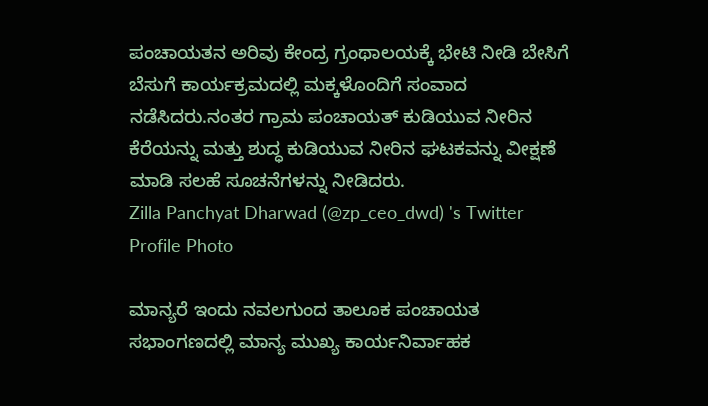ಪಂಚಾಯತನ ಅರಿವು ಕೇಂದ್ರ ಗ್ರಂಥಾಲಯಕ್ಕೆ ಭೇಟಿ ನೀಡಿ ಬೇಸಿಗೆ ಬೆಸುಗೆ ಕಾರ್ಯಕ್ರಮದಲ್ಲಿ ಮಕ್ಕಳೊಂದಿಗೆ ಸಂವಾದ ನಡೆಸಿದರು.ನಂತರ ಗ್ರಾಮ ಪಂಚಾಯತ್ ಕುಡಿಯುವ ನೀರಿನ ಕೆರೆಯನ್ನು ಮತ್ತು ಶುದ್ಧ ಕುಡಿಯುವ ನೀರಿನ ಘಟಕವನ್ನು ವೀಕ್ಷಣೆ ಮಾಡಿ ಸಲಹೆ ಸೂಚನೆಗಳನ್ನು ನೀಡಿದರು.
Zilla Panchyat Dharwad (@zp_ceo_dwd) 's Twitter Profile Photo

ಮಾನ್ಯರೆ ಇಂದು ನವಲಗುಂದ ತಾಲೂಕ ಪಂಚಾಯತ ಸಭಾಂಗಣದಲ್ಲಿ ಮಾನ್ಯ ಮುಖ್ಯ ಕಾರ್ಯನಿರ್ವಾಹಕ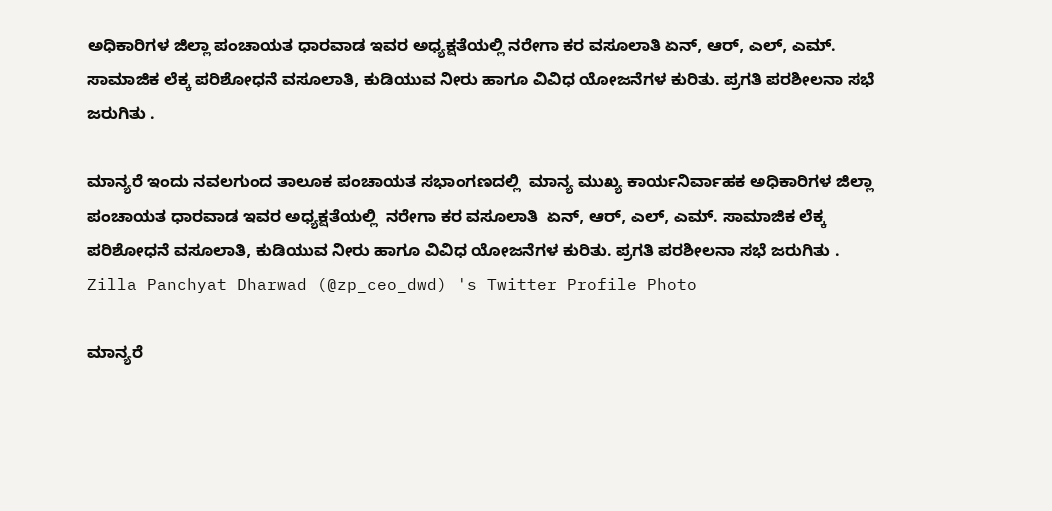ಅಧಿಕಾರಿಗಳ ಜಿಲ್ಲಾ ಪಂಚಾಯತ ಧಾರವಾಡ ಇವರ ಅಧ್ಯಕ್ಷತೆಯಲ್ಲಿ ನರೇಗಾ ಕರ ವಸೂಲಾತಿ ಏನ್, ಆರ್, ಎಲ್, ಎಮ್. ಸಾಮಾಜಿಕ ಲೆಕ್ಕ ಪರಿಶೋಧನೆ ವಸೂಲಾತಿ, ಕುಡಿಯುವ ನೀರು ಹಾಗೂ ವಿವಿಧ ಯೋಜನೆಗಳ ಕುರಿತು. ಪ್ರಗತಿ ಪರಶೀಲನಾ ಸಭೆ ಜರುಗಿತು .

ಮಾನ್ಯರೆ ಇಂದು ನವಲಗುಂದ ತಾಲೂಕ ಪಂಚಾಯತ ಸಭಾಂಗಣದಲ್ಲಿ  ಮಾನ್ಯ ಮುಖ್ಯ ಕಾರ್ಯನಿರ್ವಾಹಕ ಅಧಿಕಾರಿಗಳ ಜಿಲ್ಲಾ ಪಂಚಾಯತ ಧಾರವಾಡ ಇವರ ಅಧ್ಯಕ್ಷತೆಯಲ್ಲಿ  ನರೇಗಾ ಕರ ವಸೂಲಾತಿ  ಏನ್, ಆರ್, ಎಲ್, ಎಮ್. ಸಾಮಾಜಿಕ ಲೆಕ್ಕ ಪರಿಶೋಧನೆ ವಸೂಲಾತಿ, ಕುಡಿಯುವ ನೀರು ಹಾಗೂ ವಿವಿಧ ಯೋಜನೆಗಳ ಕುರಿತು. ಪ್ರಗತಿ ಪರಶೀಲನಾ ಸಭೆ ಜರುಗಿತು .
Zilla Panchyat Dharwad (@zp_ceo_dwd) 's Twitter Profile Photo

ಮಾನ್ಯರೆ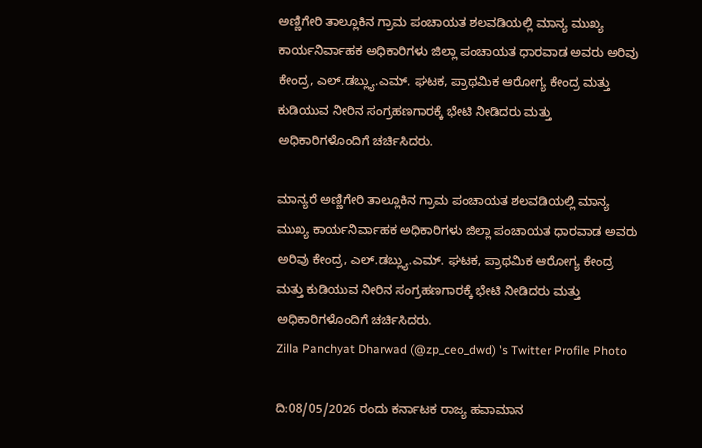ಅಣ್ಣಿಗೇರಿ ತಾಲ್ಲೂಕಿನ ಗ್ರಾಮ ಪಂಚಾಯತ ಶಲವಡಿಯಲ್ಲಿ ಮಾನ್ಯ ಮುಖ್ಯ ಕಾರ್ಯನಿರ್ವಾಹಕ ಅಧಿಕಾರಿಗಳು ಜಿಲ್ಲಾ ಪಂ‌ಚಾಯತ ಧಾರವಾಡ ಅವರು ಅರಿವು ಕೇಂದ್ರ, ಎಲ್.ಡಬ್ಲ್ಯು.ಎಮ್. ಘಟಕ, ಪ್ರಾಥಮಿಕ ಆರೋಗ್ಯ ಕೇಂದ್ರ ಮತ್ತು ಕುಡಿಯುವ ನೀರಿನ ಸಂಗ್ರಹಣಗಾರಕ್ಕೆ ಭೇಟಿ ನೀಡಿದರು ಮತ್ತು ಅಧಿಕಾರಿಗಳೊಂದಿಗೆ ಚರ್ಚಿಸಿದರು.

ಮಾನ್ಯರೆ ಅಣ್ಣಿಗೇರಿ ತಾಲ್ಲೂಕಿನ ಗ್ರಾಮ ಪಂಚಾಯತ ಶಲವಡಿಯಲ್ಲಿ ಮಾನ್ಯ ಮುಖ್ಯ ಕಾರ್ಯನಿರ್ವಾಹಕ ಅಧಿಕಾರಿಗಳು ಜಿಲ್ಲಾ ಪಂ‌ಚಾಯತ ಧಾರವಾಡ ಅವರು ಅರಿವು ಕೇಂದ್ರ, ಎಲ್.ಡಬ್ಲ್ಯು.ಎಮ್. ಘಟಕ, ಪ್ರಾಥಮಿಕ ಆರೋಗ್ಯ ಕೇಂದ್ರ ಮತ್ತು ಕುಡಿಯುವ ನೀರಿನ ಸಂಗ್ರಹಣಗಾರಕ್ಕೆ ಭೇಟಿ ನೀಡಿದರು ಮತ್ತು ಅಧಿಕಾರಿಗಳೊಂದಿಗೆ ಚರ್ಚಿಸಿದರು.
Zilla Panchyat Dharwad (@zp_ceo_dwd) 's Twitter Profile Photo

ದಿ:08/05/2026 ರಂದು ಕರ್ನಾಟಕ ರಾಜ್ಯ ಹವಾಮಾನ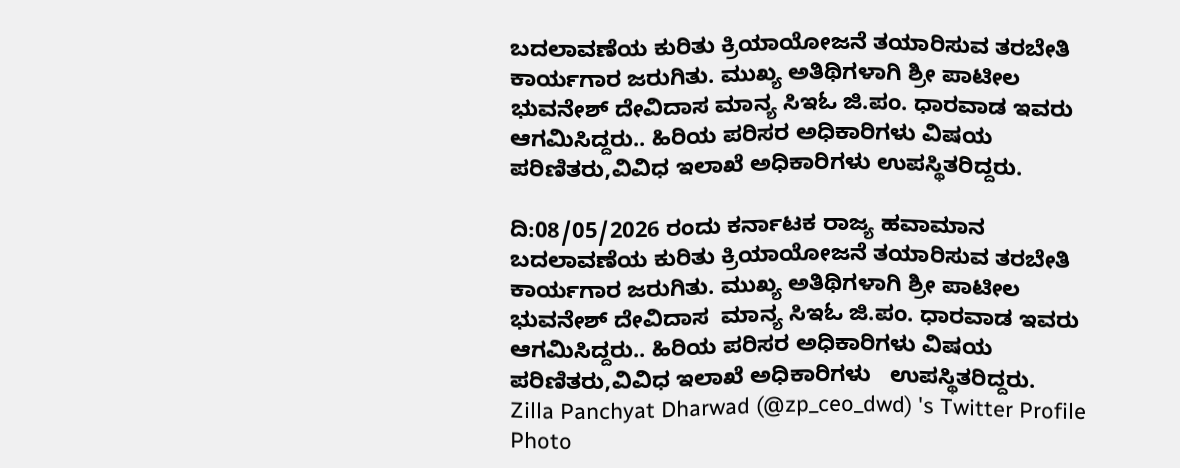ಬದಲಾವಣೆಯ ಕುರಿತು ಕ್ರಿಯಾಯೋಜನೆ ತಯಾರಿಸುವ ತರಬೇತಿ ಕಾರ್ಯಗಾರ ಜರುಗಿತು. ಮುಖ್ಯ ಅತಿಥಿಗಳಾಗಿ ಶ್ರೀ ಪಾಟೀಲ ಭುವನೇಶ್ ದೇವಿದಾಸ ಮಾನ್ಯ ಸಿಇಓ ಜಿ.ಪಂ. ಧಾರವಾಡ ಇವರು ಆಗಮಿಸಿದ್ದರು.. ಹಿರಿಯ ಪರಿಸರ ಅಧಿಕಾರಿಗಳು ವಿಷಯ ಪರಿಣಿತರು,ವಿವಿಧ ಇಲಾಖೆ ಅಧಿಕಾರಿಗಳು ಉಪಸ್ಥಿತರಿದ್ದರು.

ದಿ:08/05/2026 ರಂದು ಕರ್ನಾಟಕ ರಾಜ್ಯ ಹವಾಮಾನ ಬದಲಾವಣೆಯ ಕುರಿತು ಕ್ರಿಯಾಯೋಜನೆ ತಯಾರಿಸುವ ತರಬೇತಿ ಕಾರ್ಯಗಾರ ಜರುಗಿತು. ಮುಖ್ಯ ಅತಿಥಿಗಳಾಗಿ ಶ್ರೀ ಪಾಟೀಲ ಭುವನೇಶ್ ದೇವಿದಾಸ  ಮಾನ್ಯ ಸಿಇಓ ಜಿ.ಪಂ. ಧಾರವಾಡ ಇವರು ಆಗಮಿಸಿದ್ದರು.. ಹಿರಿಯ ಪರಿಸರ ಅಧಿಕಾರಿಗಳು ವಿಷಯ ಪರಿಣಿತರು,ವಿವಿಧ ಇಲಾಖೆ ಅಧಿಕಾರಿಗಳು   ಉಪಸ್ಥಿತರಿದ್ದರು.
Zilla Panchyat Dharwad (@zp_ceo_dwd) 's Twitter Profile Photo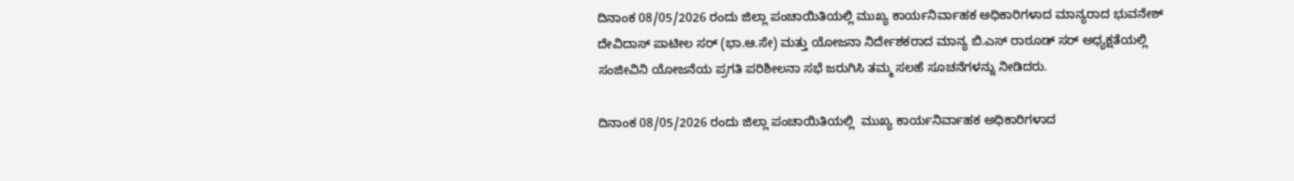ದಿನಾಂಕ 08/05/2026 ರಂದು ಜಿಲ್ಲಾ ಪಂಚಾಯಿತಿಯಲ್ಲಿ ಮುಖ್ಯ ಕಾರ್ಯನಿರ್ವಾಹಕ ಅಧಿಕಾರಿಗಳಾದ ಮಾನ್ಯರಾದ ಭುವನೇಶ್ ದೇವಿದಾಸ್ ಪಾಟೀಲ ಸರ್ (ಭಾ.ಆ.ಸೇ) ಮತ್ತು ಯೋಜನಾ ನಿರ್ದೇಶಕರಾದ ಮಾನ್ಯ ಬಿ.ಎಸ್ ರಾಠೂಡ್ ಸರ್ ಅಧ್ಯಕ್ಷತೆಯಲ್ಲಿ ಸಂಜೀವಿನಿ ಯೋಜನೆಯ ಪ್ರಗತಿ ಪರಿಶೀಲನಾ ಸಭೆ ಜರುಗಿಸಿ ತಮ್ಮ ಸಲಹೆ ಸೂಚನೆಗಳನ್ನು ನೀಡಿದರು.

ದಿನಾಂಕ 08/05/2026 ರಂದು ಜಿಲ್ಲಾ ಪಂಚಾಯಿತಿಯಲ್ಲಿ  ಮುಖ್ಯ ಕಾರ್ಯನಿರ್ವಾಹಕ ಅಧಿಕಾರಿಗಳಾದ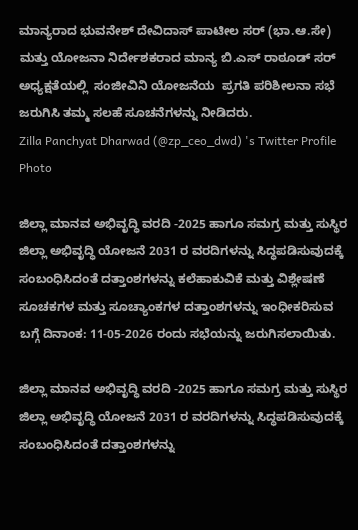ಮಾನ್ಯರಾದ ಭುವನೇಶ್ ದೇವಿದಾಸ್ ಪಾಟೀಲ ಸರ್ (ಭಾ.ಆ.ಸೇ)  ಮತ್ತು ಯೋಜನಾ ನಿರ್ದೇಶಕರಾದ ಮಾನ್ಯ ಬಿ.ಎಸ್ ರಾಠೂಡ್ ಸರ್ ಅಧ್ಯಕ್ಷತೆಯಲ್ಲಿ  ಸಂಜೀವಿನಿ ಯೋಜನೆಯ  ಪ್ರಗತಿ ಪರಿಶೀಲನಾ ಸಭೆ ಜರುಗಿಸಿ ತಮ್ಮ ಸಲಹೆ ಸೂಚನೆಗಳನ್ನು ನೀಡಿದರು.
Zilla Panchyat Dharwad (@zp_ceo_dwd) 's Twitter Profile Photo

ಜಿಲ್ಲಾ ಮಾನವ ಅಭಿವೃದ್ಧಿ ವರದಿ -2025 ಹಾಗೂ ಸಮಗ್ರ ಮತ್ತು ಸುಸ್ಥಿರ ಜಿಲ್ಲಾ ಅಭಿವೃದ್ಧಿ ಯೋಜನೆ 2031 ರ ವರದಿಗಳನ್ನು ಸಿದ್ಧಪಡಿಸುವುದಕ್ಕೆ ಸಂಬಂಧಿಸಿದಂತೆ ದತ್ತಾಂಶಗಳನ್ನು ಕಲೆಹಾಕುವಿಕೆ ಮತ್ತು ವಿಶ್ಲೇಷಣೆ ಸೂಚಕಗಳ ಮತ್ತು ಸೂಚ್ಯಾಂಕಗಳ ದತ್ತಾಂಶಗಳನ್ನು ಇಂಧೀಕರಿಸುವ ಬಗ್ಗೆ ದಿನಾಂಕ: 11-05-2026 ರಂದು ಸಭೆಯನ್ನು ಜರುಗಿಸಲಾಯಿತು.

ಜಿಲ್ಲಾ ಮಾನವ ಅಭಿವೃದ್ಧಿ ವರದಿ -2025 ಹಾಗೂ ಸಮಗ್ರ ಮತ್ತು ಸುಸ್ಥಿರ ಜಿಲ್ಲಾ ಅಭಿವೃದ್ಧಿ ಯೋಜನೆ 2031 ರ ವರದಿಗಳನ್ನು ಸಿದ್ಧಪಡಿಸುವುದಕ್ಕೆ ಸಂಬಂಧಿಸಿದಂತೆ ದತ್ತಾಂಶಗಳನ್ನು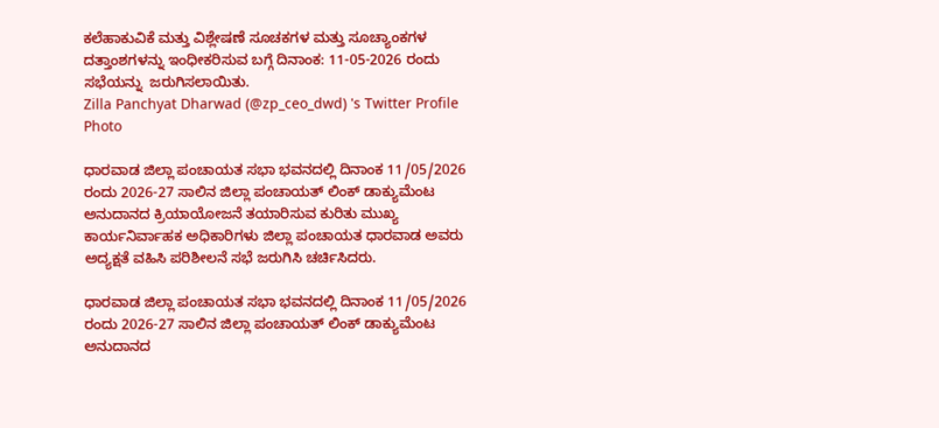ಕಲೆಹಾಕುವಿಕೆ ಮತ್ತು ವಿಶ್ಲೇಷಣೆ ಸೂಚಕಗಳ ಮತ್ತು ಸೂಚ್ಯಾಂಕಗಳ ದತ್ತಾಂಶಗಳನ್ನು ಇಂಧೀಕರಿಸುವ ಬಗ್ಗೆ ದಿನಾಂಕ: 11-05-2026 ರಂದು ಸಭೆಯನ್ನು  ಜರುಗಿಸಲಾಯಿತು.
Zilla Panchyat Dharwad (@zp_ceo_dwd) 's Twitter Profile Photo

ಧಾರವಾಡ ಜಿಲ್ಲಾ ಪಂಚಾಯತ ಸಭಾ ಭವನದಲ್ಲಿ ದಿನಾಂಕ 11/05/2026 ರಂದು 2026-27 ಸಾಲಿನ ಜಿಲ್ಲಾ ಪಂಚಾಯತ್ ಲಿಂಕ್ ಡಾಕ್ಯುಮೆಂಟ ಅನುದಾನದ ಕ್ರಿಯಾಯೋಜನೆ ತಯಾರಿಸುವ ಕುರಿತು ಮುಖ್ಯ ಕಾರ್ಯನಿರ್ವಾಹಕ ಅಧಿಕಾರಿಗಳು ಜಿಲ್ಲಾ ಪಂಚಾಯತ ಧಾರವಾಡ ಅವರು ಅದ್ಯಕ್ಷತೆ ವಹಿಸಿ ಪರಿಶೀಲನೆ ಸಭೆ ಜರುಗಿಸಿ ಚರ್ಚಿಸಿದರು.

ಧಾರವಾಡ ಜಿಲ್ಲಾ ಪಂಚಾಯತ ಸಭಾ ಭವನದಲ್ಲಿ ದಿನಾಂಕ 11/05/2026 ರಂದು 2026-27 ಸಾಲಿನ ಜಿಲ್ಲಾ ಪಂಚಾಯತ್ ಲಿಂಕ್ ಡಾಕ್ಯುಮೆಂಟ ಅನುದಾನದ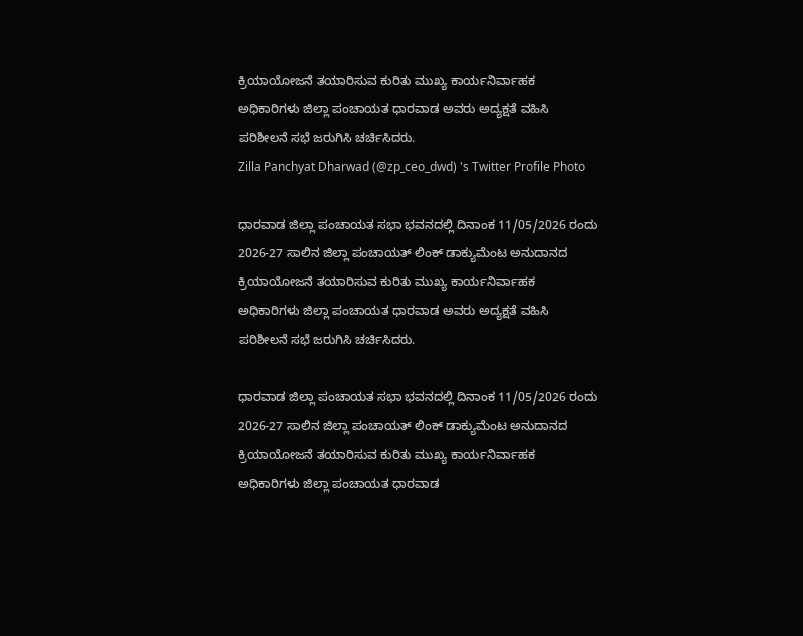ಕ್ರಿಯಾಯೋಜನೆ ತಯಾರಿಸುವ ಕುರಿತು ಮುಖ್ಯ ಕಾರ್ಯನಿರ್ವಾಹಕ ಅಧಿಕಾರಿಗಳು ಜಿಲ್ಲಾ ಪಂಚಾಯತ ಧಾರವಾಡ ಅವರು ಅದ್ಯಕ್ಷತೆ ವಹಿಸಿ ಪರಿಶೀಲನೆ ಸಭೆ ಜರುಗಿಸಿ ಚರ್ಚಿಸಿದರು.
Zilla Panchyat Dharwad (@zp_ceo_dwd) 's Twitter Profile Photo

ಧಾರವಾಡ ಜಿಲ್ಲಾ ಪಂಚಾಯತ ಸಭಾ ಭವನದಲ್ಲಿ ದಿನಾಂಕ 11/05/2026 ರಂದು 2026-27 ಸಾಲಿನ ಜಿಲ್ಲಾ ಪಂಚಾಯತ್ ಲಿಂಕ್ ಡಾಕ್ಯುಮೆಂಟ ಅನುದಾನದ ಕ್ರಿಯಾಯೋಜನೆ ತಯಾರಿಸುವ ಕುರಿತು ಮುಖ್ಯ ಕಾರ್ಯನಿರ್ವಾಹಕ ಅಧಿಕಾರಿಗಳು ಜಿಲ್ಲಾ ಪಂಚಾಯತ ಧಾರವಾಡ ಅವರು ಅದ್ಯಕ್ಷತೆ ವಹಿಸಿ ಪರಿಶೀಲನೆ ಸಭೆ ಜರುಗಿಸಿ ಚರ್ಚಿಸಿದರು.

ಧಾರವಾಡ ಜಿಲ್ಲಾ ಪಂಚಾಯತ ಸಭಾ ಭವನದಲ್ಲಿ ದಿನಾಂಕ 11/05/2026 ರಂದು 2026-27 ಸಾಲಿನ ಜಿಲ್ಲಾ ಪಂಚಾಯತ್ ಲಿಂಕ್ ಡಾಕ್ಯುಮೆಂಟ ಅನುದಾನದ ಕ್ರಿಯಾಯೋಜನೆ ತಯಾರಿಸುವ ಕುರಿತು ಮುಖ್ಯ ಕಾರ್ಯನಿರ್ವಾಹಕ ಅಧಿಕಾರಿಗಳು ಜಿಲ್ಲಾ ಪಂಚಾಯತ ಧಾರವಾಡ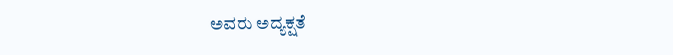ಅವರು ಅದ್ಯಕ್ಷತೆ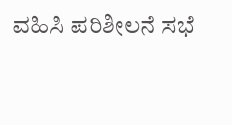ವಹಿಸಿ ಪರಿಶೀಲನೆ ಸಭೆ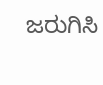ಜರುಗಿಸಿ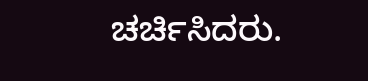ಚರ್ಚಿಸಿದರು.